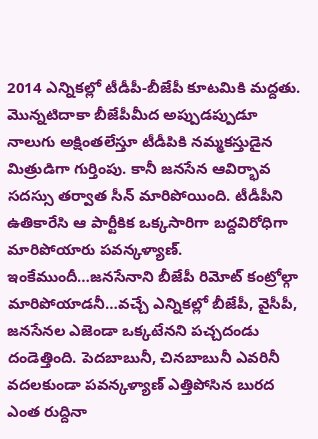2014 ఎన్నికల్లో టీడీపీ-బీజేపీ కూటమికి మద్దతు. మొన్నటిదాకా బీజేపీమీద అప్పుడప్పుడూ నాలుగు అక్షింతలేస్తూ టీడీపికి నమ్మకస్తుడైన మిత్రుడిగా గుర్తింపు. కానీ జనసేన ఆవిర్భావ సదస్సు తర్వాత సీన్ మారిపోయింది. టీడీపీని ఉతికారేసి ఆ పార్టీకిక ఒక్కసారిగా బద్దవిరోధిగా మారిపోయారు పవన్కళ్యాణ్. ఇంకేముందీ…జనసేనాని బీజేపీ రిమోట్ కంట్రోల్గా మారిపోయాడనీ…వచ్చే ఎన్నికల్లో బీజేపీ, వైసీపీ, జనసేనల ఎజెండా ఒక్కటేనని పచ్చదండు దండెత్తింది. పెదబాబునీ, చినబాబునీ ఎవరినీ వదలకుండా పవన్కళ్యాణ్ ఎత్తిపోసిన బురద ఎంత రుద్దినా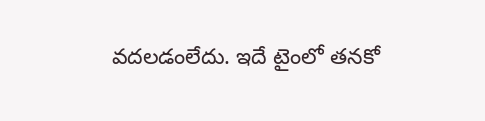వదలడంలేదు. ఇదే టైంలో తనకో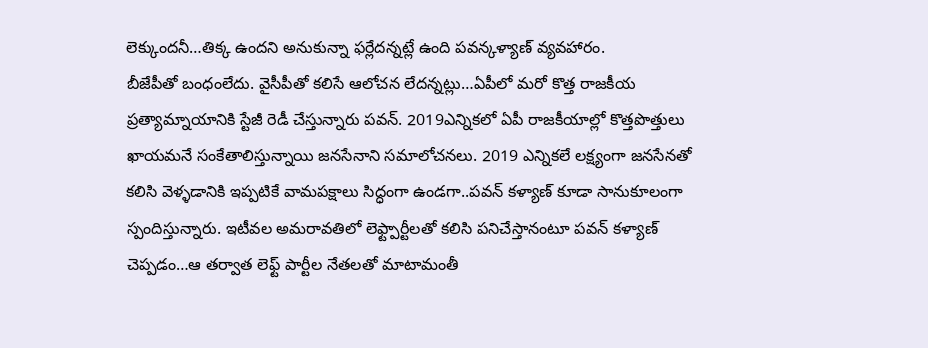లెక్కుందనీ…తిక్క ఉందని అనుకున్నా ఫర్లేదన్నట్లే ఉంది పవన్కళ్యాణ్ వ్యవహారం.
బీజేపీతో బంధంలేదు. వైసీపీతో కలిసే ఆలోచన లేదన్నట్లు…ఏపీలో మరో కొత్త రాజకీయ ప్రత్యామ్నాయానికి స్టేజీ రెడీ చేస్తున్నారు పవన్. 2019ఎన్నికలో ఏపీ రాజకీయాల్లో కొత్తపొత్తులు ఖాయమనే సంకేతాలిస్తున్నాయి జనసేనాని సమాలోచనలు. 2019 ఎన్నికలే లక్ష్యంగా జనసేనతో కలిసి వెళ్ళడానికి ఇప్పటికే వామపక్షాలు సిద్ధంగా ఉండగా..పవన్ కళ్యాణ్ కూడా సానుకూలంగా స్పందిస్తున్నారు. ఇటీవల అమరావతిలో లెఫ్ట్పార్టీలతో కలిసి పనిచేస్తానంటూ పవన్ కళ్యాణ్ చెప్పడం…ఆ తర్వాత లెఫ్ట్ పార్టీల నేతలతో మాటామంతీ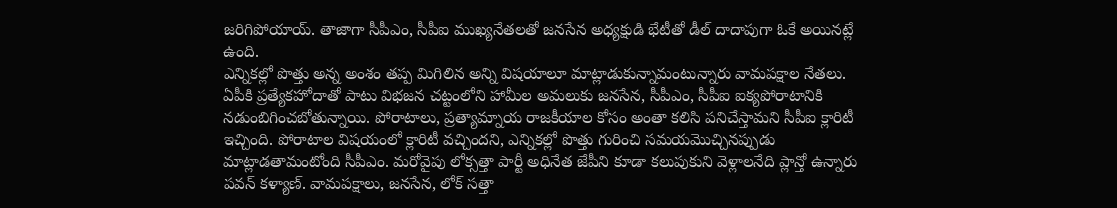జరిగిపోయాయ్. తాజాగా సీపీఎం, సీపీఐ ముఖ్యనేతలతో జనసేన అధ్యక్షుడి భేటీతో డీల్ దాదాపుగా ఓకే అయినట్లే ఉంది.
ఎన్నికల్లో పొత్తు అన్న అంశం తప్ప మిగిలిన అన్ని విషయాలూ మాట్లాడుకున్నామంటున్నారు వామపక్షాల నేతలు. ఏపీకి ప్రత్యేకహోదాతో పాటు విభజన చట్టంలోని హామీల అమలుకు జనసేన, సీపీఎం, సీపీఐ ఐక్యపోరాటానికి నడుంబిగించబోతున్నాయి. పోరాటాలు, ప్రత్యామ్నాయ రాజకీయాల కోసం అంతా కలిసి పనిచేస్తామని సీపీఐ క్లారిటీ ఇచ్చింది. పోరాటాల విషయంలో క్లారిటీ వచ్చిందని, ఎన్నికల్లో పొత్తు గురించి సమయమొచ్చినప్పుడు మాట్లాడతామంటోంది సీపీఎం. మరోవైపు లోక్సత్తా పార్టీ అధినేత జేపీని కూడా కలుపుకుని వెళ్లాలనేది ప్లాన్తో ఉన్నారు పవన్ కళ్యాణ్. వామపక్షాలు, జనసేన, లోక్ సత్తా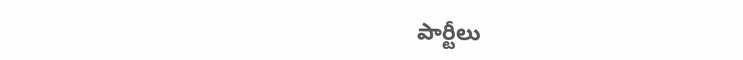పార్టీలు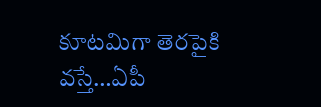కూటమిగా తెరపైకి వస్తే…ఏపీ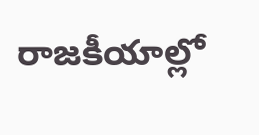రాజకీయాల్లో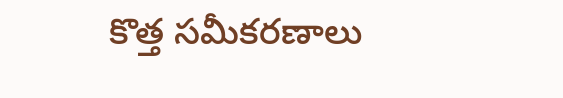కొత్త సమీకరణాలు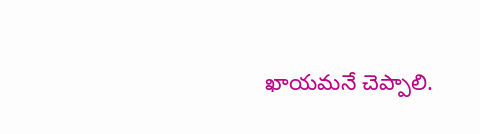ఖాయమనే చెప్పాలి.